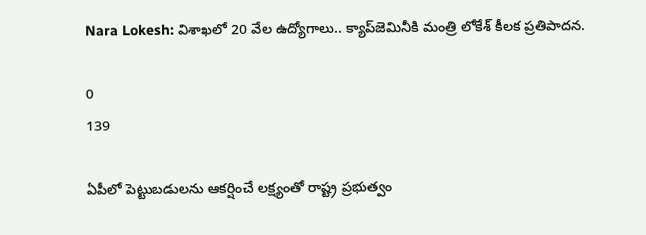Nara Lokesh: విశాఖలో 20 వేల ఉద్యోగాలు.. క్యాప్‌జెమినీకి మంత్రి లోకేశ్‌ కీలక ప్రతిపాదన.

0
139

ఏపీలో పెట్టుబడులను ఆకర్షించే లక్ష్యంతో రాష్ట్ర ప్రభుత్వం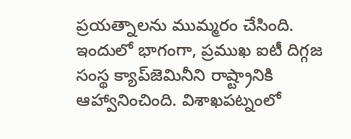ప్రయత్నాలను ముమ్మరం చేసింది. ఇందులో భాగంగా, ప్రముఖ ఐటీ దిగ్గజ సంస్థ క్యాప్‌జెమినీని రాష్ట్రానికి ఆహ్వానించింది. విశాఖపట్నంలో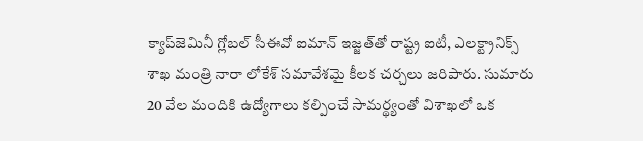క్యాప్‌జెమినీ గ్లోబల్ సీఈవో ఐమాన్ ఇజ్జత్‌తో రాష్ట్ర ఐటీ, ఎలక్ట్రానిక్స్ శాఖ మంత్రి నారా లోకేశ్‌ సమావేశమై కీలక చర్చలు జరిపారు. సుమారు 20 వేల మందికి ఉద్యోగాలు కల్పించే సామర్థ్యంతో విశాఖలో ఒక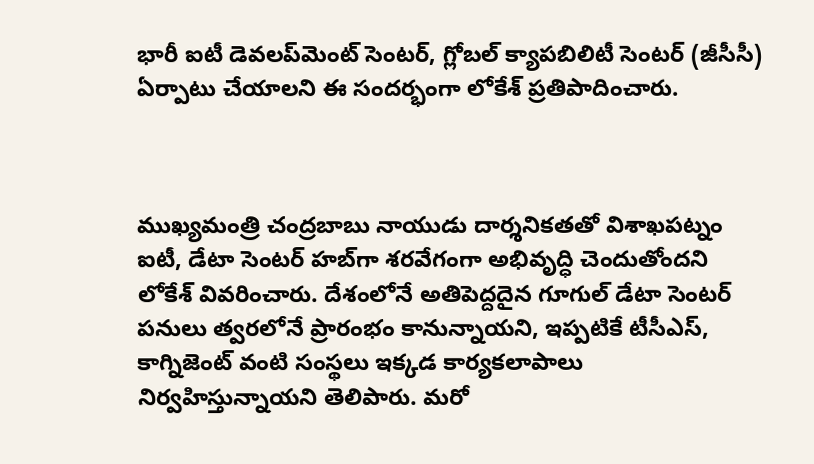భారీ ఐటీ డెవలప్‌మెంట్ సెంటర్, గ్లోబల్ క్యాపబిలిటీ సెంటర్ (జీసీసీ) ఏర్పాటు చేయాలని ఈ సందర్భంగా లోకేశ్ ప్రతిపాదించారు.



ముఖ్యమంత్రి చంద్రబాబు నాయుడు దార్శనికతతో విశాఖపట్నం ఐటీ, డేటా సెంటర్ హబ్‌గా శరవేగంగా అభివృద్ధి చెందుతోందని లోకేశ్‌ వివరించారు. దేశంలోనే అతిపెద్దదైన గూగుల్ డేటా సెంటర్ పనులు త్వరలోనే ప్రారంభం కానున్నాయని, ఇప్పటికే టీసీఎస్, కాగ్నిజెంట్ వంటి సంస్థలు ఇక్కడ కార్యకలాపాలు నిర్వహిస్తున్నాయని తెలిపారు. మరో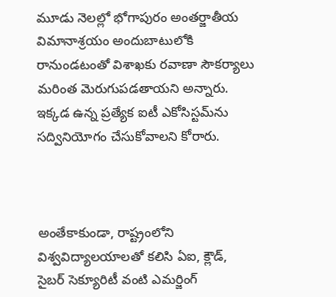మూడు నెలల్లో భోగాపురం అంతర్జాతీయ విమానాశ్రయం అందుబాటులోకి రానుండటంతో విశాఖకు రవాణా సౌకర్యాలు మరింత మెరుగుపడతాయని అన్నారు. ఇక్కడ ఉన్న ప్రత్యేక ఐటీ ఎకోసిస్టమ్‌ను సద్వినియోగం చేసుకోవాలని కోరారు.



అంతేకాకుండా, రాష్ట్రంలోని విశ్వవిద్యాలయాలతో కలిసి ఏఐ, క్లౌడ్, సైబర్ సెక్యూరిటీ వంటి ఎమర్జింగ్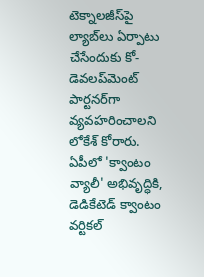టెక్నాలజీస్‌పై ల్యాబ్‌లు ఏర్పాటు చేసేందుకు కో-డెవలప్‌మెంట్ పార్టనర్‌గా వ్యవహరించాలని లోకేశ్ కోరారు. ఏపీలో 'క్వాంటం వ్యాలీ' అభివృద్ధికి, డెడికేటెడ్ క్వాంటం వర్టికల్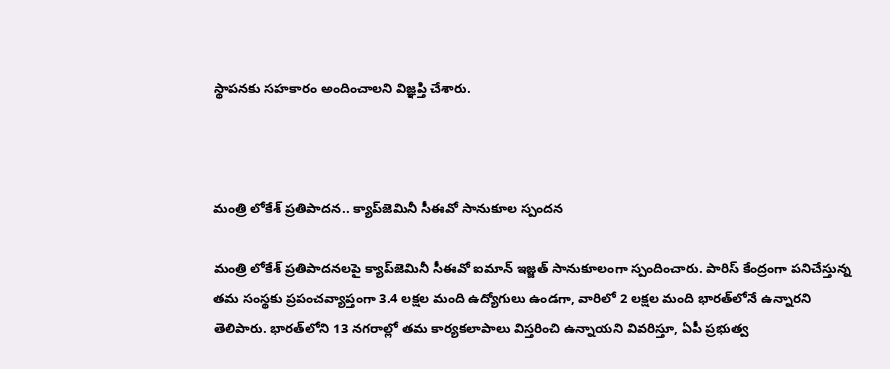స్థాపనకు సహకారం అందించాలని విజ్ఞప్తి చేశారు.



మంత్రి లోకేశ్‌ ప్రతిపాదన.. క్యాప్‌జెమినీ సీఈవో సానుకూల స్పందన‌

మంత్రి లోకేశ్‌ ప్రతిపాదనలపై క్యాప్‌జెమినీ సీఈవో ఐమాన్ ఇజ్జత్ సానుకూలంగా స్పందించారు. పారిస్ కేంద్రంగా పనిచేస్తున్న తమ సంస్థకు ప్రపంచవ్యాప్తంగా 3.4 లక్షల మంది ఉద్యోగులు ఉండగా, వారిలో 2 లక్షల మంది భారత్‌లోనే ఉన్నారని తెలిపారు. భారత్‌లోని 13 నగరాల్లో తమ కార్యకలాపాలు విస్తరించి ఉన్నాయని వివరిస్తూ, ఏపీ ప్రభుత్వ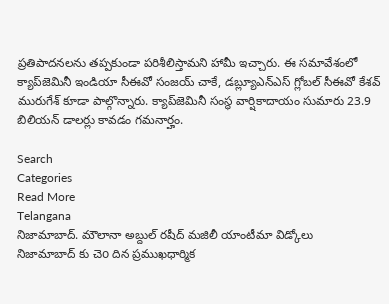ప్రతిపాదనలను తప్పకుండా పరిశీలిస్తామని హామీ ఇచ్చారు. ఈ సమావేశంలో క్యాప్‌జెమినీ ఇండియా సీఈవో సంజయ్ చాకే, డబ్ల్యూఎన్ఎస్ గ్లోబల్ సీఈవో కేశవ్ మురుగేశ్‌ కూడా పాల్గొన్నారు. క్యాప్‌జెమినీ సంస్థ వార్షికాదాయం సుమారు 23.9 బిలియన్ డాల‌ర్లు కావడం గమనార్హం.

Search
Categories
Read More
Telangana
నిజామాబాద్. మౌలానా అబ్దుల్ రషీద్ మజిలీ యాంటీమా విడ్కోలు
నిజామాబాద్ కు చెo దిన ప్రముఖధార్మిక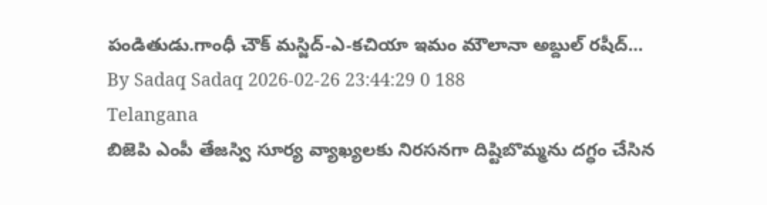పండితుడు.గాంధీ చౌక్ మస్జిద్-ఎ-కచియా ఇమం మౌలానా అబ్దుల్ రషీద్...
By Sadaq Sadaq 2026-02-26 23:44:29 0 188
Telangana
బిజెపి ఎంపీ తేజస్వి సూర్య వ్యాఖ్యలకు నిరసనగా దిష్టిబొమ్మను దగ్ధం చేసిన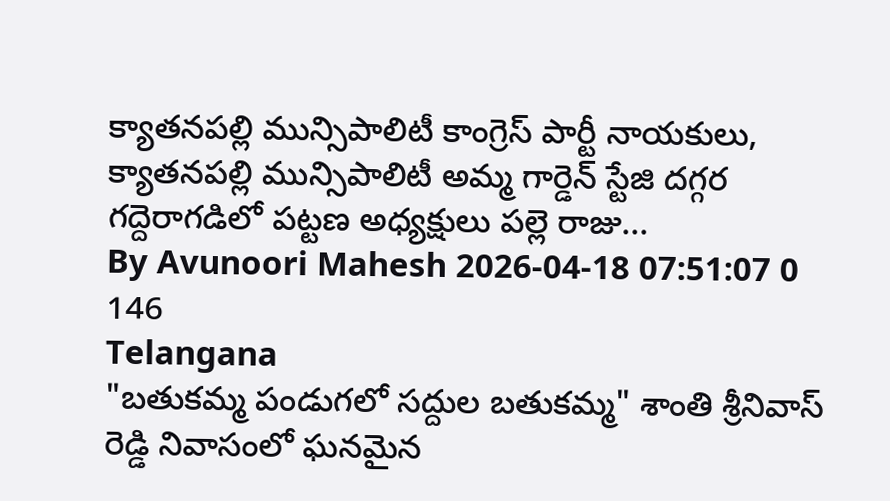క్యాతనపల్లి మున్సిపాలిటీ కాంగ్రెస్ పార్టీ నాయకులు,
క్యాతనపల్లి మున్సిపాలిటీ అమ్మ గార్డెన్ స్టేజి దగ్గర గద్దెరాగడిలో పట్టణ అధ్యక్షులు పల్లె రాజు...
By Avunoori Mahesh 2026-04-18 07:51:07 0 146
Telangana
"బతుకమ్మ పండుగలో సద్దుల బతుకమ్మ" శాంతి శ్రీనివాస్ రెడ్డి నివాసంలో ఘనమైన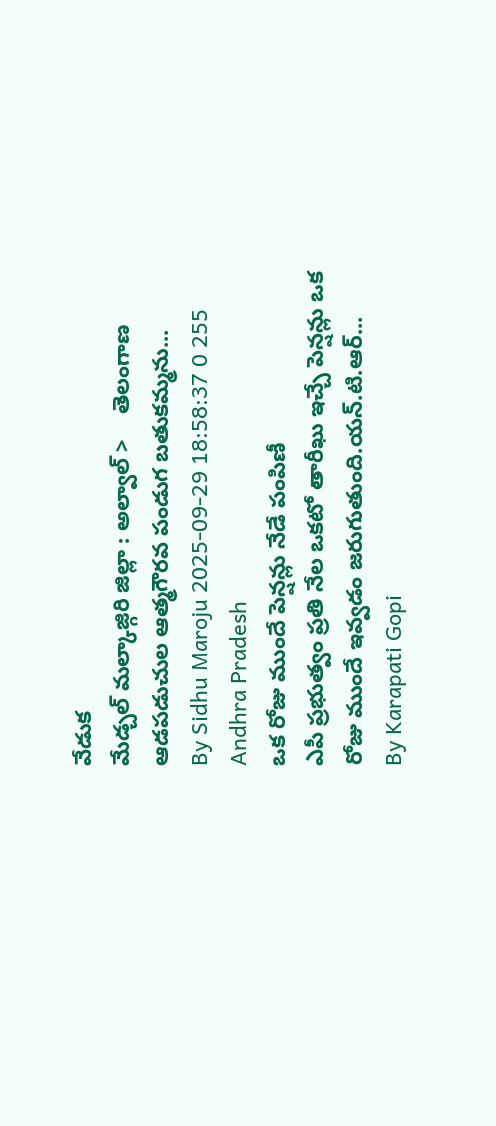వేడుక
మేడ్చల్ మల్కాజ్గిరి జిల్లా : అల్వాల్ >    తెలంగాణ ఆడపడుచుల ఆత్మగౌరవ పండుగ బతుకమ్మను...
By Sidhu Maroju 2025-09-29 18:58:37 0 255
Andhra Pradesh
ఒక రోజు ముందే పెన్షన్లు నేడే పంపిణీ
ఎపీ ప్రభుత్వం ప్రతి నేల ఒకటో తారీఖు ఇచ్చే పెన్షన్లు ఒక రోజు ముందే ఇవ్వడం జరుగుతుంది.యన్.టి.ఆర్...
By Karapati Gopi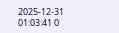2025-12-31 01:03:41 0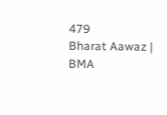479
Bharat Aawaz | BMA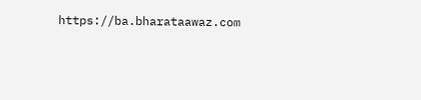https://ba.bharataawaz.com